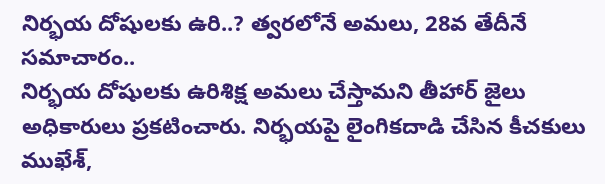నిర్భయ దోషులకు ఉరి..? త్వరలోనే అమలు, 28వ తేదీనే సమాచారం..
నిర్భయ దోషులకు ఉరిశిక్ష అమలు చేస్తామని తీహార్ జైలు అధికారులు ప్రకటించారు. నిర్భయపై లైంగికదాడి చేసిన కీచకులు ముఖేశ్,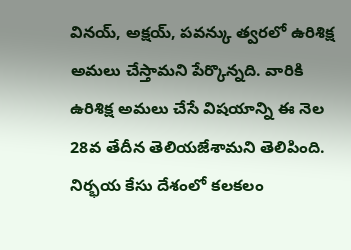వినయ్, అక్షయ్, పవన్కు త్వరలో ఉరిశిక్ష అమలు చేస్తామని పేర్కొన్నది. వారికి ఉరిశిక్ష అమలు చేసే విషయాన్ని ఈ నెల 28వ తేదీన తెలియజేశామని తెలిపింది.
నిర్భయ కేసు దేశంలో కలకలం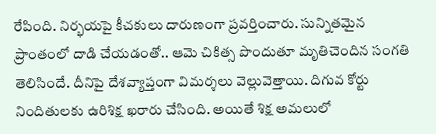రేపింది. నిర్భయపై కీచకులు దారుణంగా ప్రవర్తించారు. సున్నితమైన ప్రాంతంలో దాడి చేయడంతో.. ఆమె చికిత్స పొందుతూ మృతిచెందిన సంగతి తెలిసిందే. దీనిపై దేశవ్యాప్తంగా విమర్శలు వెల్లువెత్తాయి. దిగువ కోర్టు నిందితులకు ఉరిశిక్ష ఖరారు చేసింది. అయితే శిక్ష అమలులో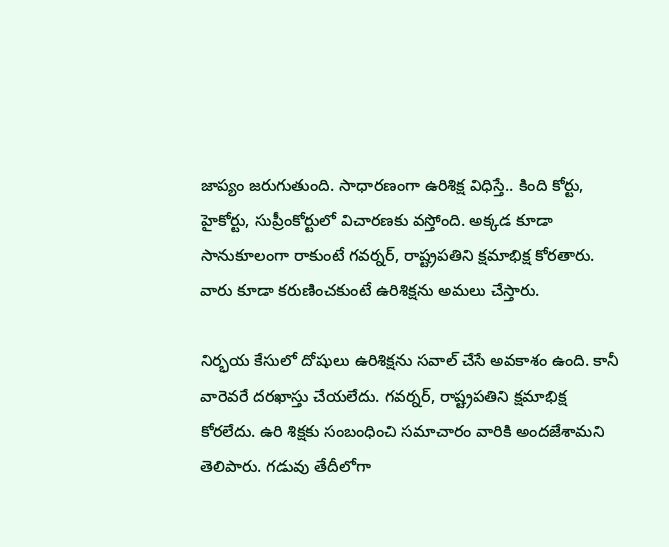జాప్యం జరుగుతుంది. సాధారణంగా ఉరిశిక్ష విధిస్తే.. కింది కోర్టు, హైకోర్టు, సుప్రీంకోర్టులో విచారణకు వస్తోంది. అక్కడ కూడా సానుకూలంగా రాకుంటే గవర్నర్, రాష్ట్రపతిని క్షమాభిక్ష కోరతారు. వారు కూడా కరుణించకుంటే ఉరిశిక్షను అమలు చేస్తారు.

నిర్భయ కేసులో దోషులు ఉరిశిక్షను సవాల్ చేసే అవకాశం ఉంది. కానీ వారెవరే దరఖాస్తు చేయలేదు. గవర్నర్, రాష్ట్రపతిని క్షమాభిక్ష కోరలేదు. ఉరి శిక్షకు సంబంధించి సమాచారం వారికి అందజేశామని తెలిపారు. గడువు తేదీలోగా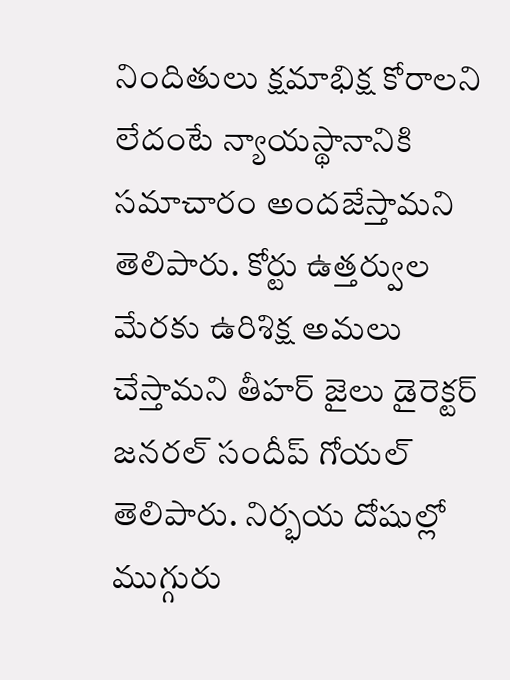నిందితులు క్షమాభిక్ష కోరాలని లేదంటే న్యాయస్థానానికి సమాచారం అందజేస్తామని తెలిపారు. కోర్టు ఉత్తర్వుల మేరకు ఉరిశిక్ష అమలు చేస్తామని తీహర్ జైలు డైరెక్టర్ జనరల్ సందీప్ గోయల్ తెలిపారు. నిర్భయ దోషుల్లో ముగ్గురు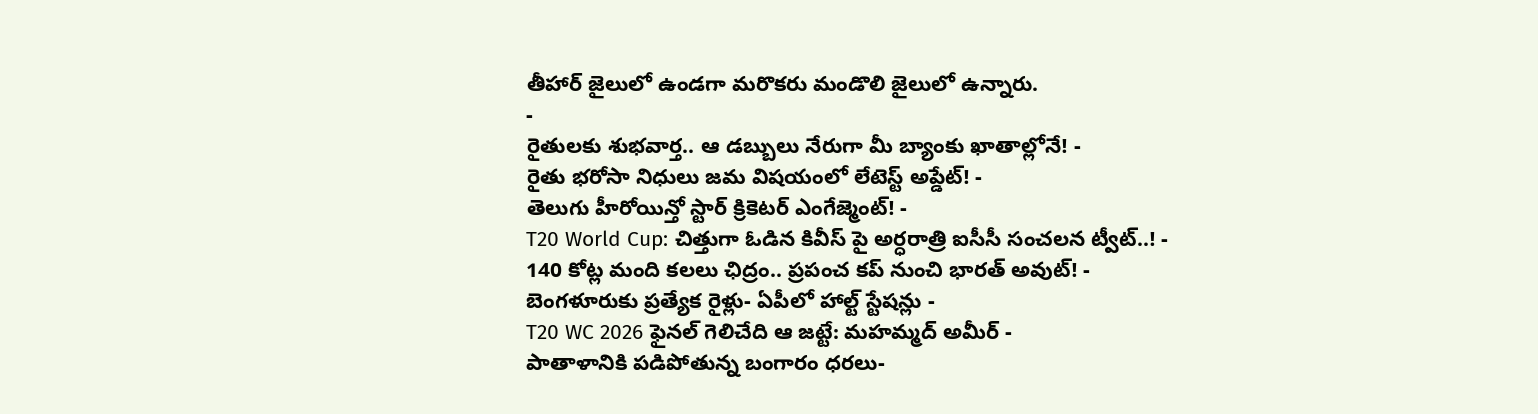తీహార్ జైలులో ఉండగా మరొకరు మండొలి జైలులో ఉన్నారు.
-
రైతులకు శుభవార్త.. ఆ డబ్బులు నేరుగా మీ బ్యాంకు ఖాతాల్లోనే! -
రైతు భరోసా నిధులు జమ విషయంలో లేటెస్ట్ అప్డేట్! -
తెలుగు హీరోయిన్తో స్టార్ క్రికెటర్ ఎంగేజ్మెంట్! -
T20 World Cup: చిత్తుగా ఓడిన కివీస్ పై అర్ధరాత్రి ఐసీసీ సంచలన ట్వీట్..! -
140 కోట్ల మంది కలలు ఛిద్రం.. ప్రపంచ కప్ నుంచి భారత్ అవుట్! -
బెంగళూరుకు ప్రత్యేక రైళ్లు- ఏపీలో హాల్ట్ స్టేషన్లు -
T20 WC 2026 ఫైనల్ గెలిచేది ఆ జట్టే: మహమ్మద్ అమీర్ -
పాతాళానికి పడిపోతున్న బంగారం ధరలు-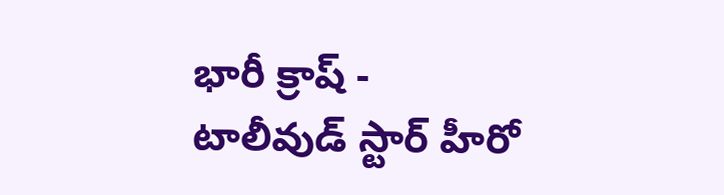భారీ క్రాష్ -
టాలీవుడ్ స్టార్ హీరో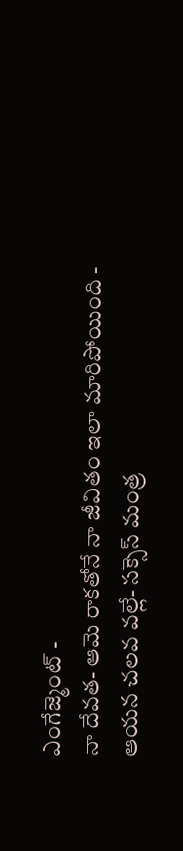ఎంగేజ్మెంట్ -
నా దేవత- ఆమె రాకతోనే నా జీవితం ఇలా మారిపోయింది -
ఆయన చలవ వల్లే- సక్సెస్ మంత్ర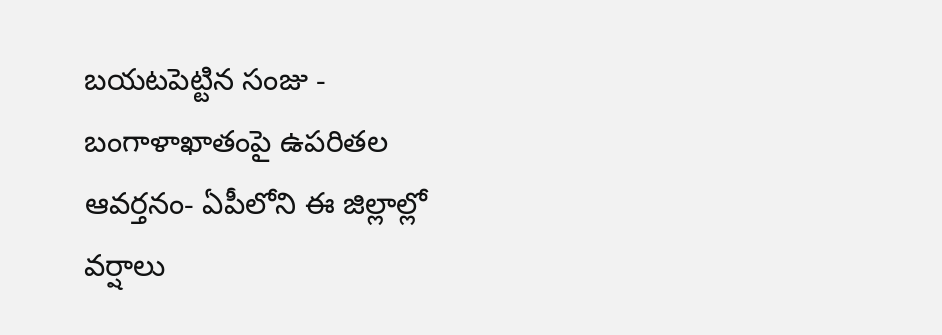బయటపెట్టిన సంజు -
బంగాళాఖాతంపై ఉపరితల ఆవర్తనం- ఏపీలోని ఈ జిల్లాల్లో వర్షాలు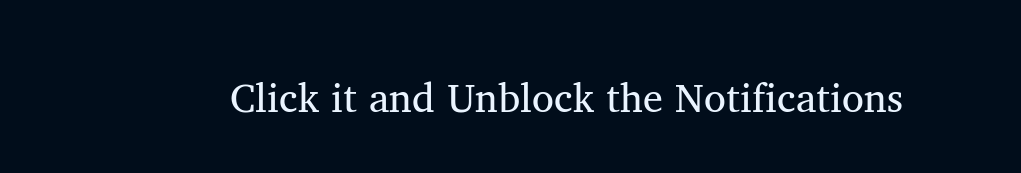Click it and Unblock the Notifications